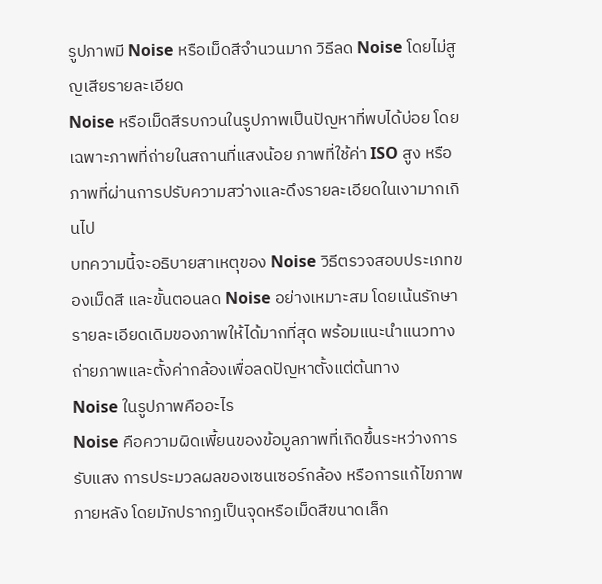รูปภาพมี Noise หรือเม็ดสีจำนวนมาก วิธีลด Noise โดยไม่สูญเสียรายละเอียด
Noise หรือเม็ดสีรบกวนในรูปภาพเป็นปัญหาที่พบได้บ่อย โดยเฉพาะภาพที่ถ่ายในสถานที่แสงน้อย ภาพที่ใช้ค่า ISO สูง หรือภาพที่ผ่านการปรับความสว่างและดึงรายละเอียดในเงามากเกินไป
บทความนี้จะอธิบายสาเหตุของ Noise วิธีตรวจสอบประเภทของเม็ดสี และขั้นตอนลด Noise อย่างเหมาะสม โดยเน้นรักษารายละเอียดเดิมของภาพให้ได้มากที่สุด พร้อมแนะนำแนวทางถ่ายภาพและตั้งค่ากล้องเพื่อลดปัญหาตั้งแต่ต้นทาง
Noise ในรูปภาพคืออะไร
Noise คือความผิดเพี้ยนของข้อมูลภาพที่เกิดขึ้นระหว่างการรับแสง การประมวลผลของเซนเซอร์กล้อง หรือการแก้ไขภาพภายหลัง โดยมักปรากฏเป็นจุดหรือเม็ดสีขนาดเล็ก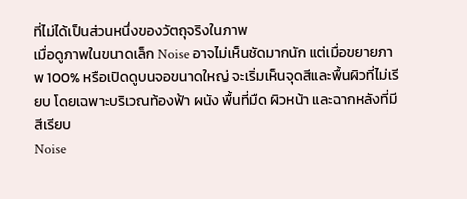ที่ไม่ได้เป็นส่วนหนึ่งของวัตถุจริงในภาพ
เมื่อดูภาพในขนาดเล็ก Noise อาจไม่เห็นชัดมากนัก แต่เมื่อขยายภาพ 100% หรือเปิดดูบนจอขนาดใหญ่ จะเริ่มเห็นจุดสีและพื้นผิวที่ไม่เรียบ โดยเฉพาะบริเวณท้องฟ้า ผนัง พื้นที่มืด ผิวหน้า และฉากหลังที่มีสีเรียบ
Noise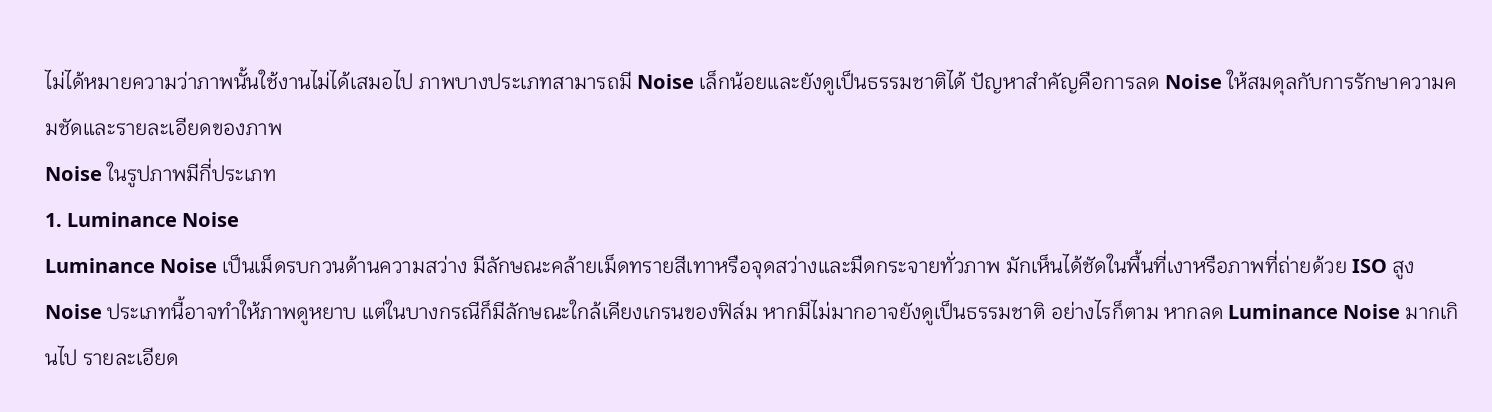ไม่ได้หมายความว่าภาพนั้นใช้งานไม่ได้เสมอไป ภาพบางประเภทสามารถมี Noise เล็กน้อยและยังดูเป็นธรรมชาติได้ ปัญหาสำคัญคือการลด Noise ให้สมดุลกับการรักษาความคมชัดและรายละเอียดของภาพ
Noise ในรูปภาพมีกี่ประเภท
1. Luminance Noise
Luminance Noise เป็นเม็ดรบกวนด้านความสว่าง มีลักษณะคล้ายเม็ดทรายสีเทาหรือจุดสว่างและมืดกระจายทั่วภาพ มักเห็นได้ชัดในพื้นที่เงาหรือภาพที่ถ่ายด้วย ISO สูง
Noise ประเภทนี้อาจทำให้ภาพดูหยาบ แต่ในบางกรณีก็มีลักษณะใกล้เคียงเกรนของฟิล์ม หากมีไม่มากอาจยังดูเป็นธรรมชาติ อย่างไรก็ตาม หากลด Luminance Noise มากเกินไป รายละเอียด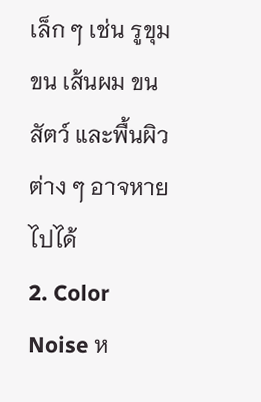เล็ก ๆ เช่น รูขุมขน เส้นผม ขนสัตว์ และพื้นผิวต่าง ๆ อาจหายไปได้
2. Color Noise ห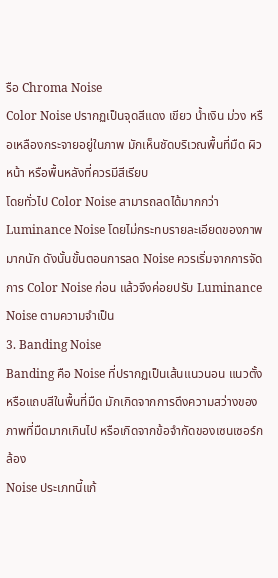รือ Chroma Noise
Color Noise ปรากฏเป็นจุดสีแดง เขียว น้ำเงิน ม่วง หรือเหลืองกระจายอยู่ในภาพ มักเห็นชัดบริเวณพื้นที่มืด ผิวหน้า หรือพื้นหลังที่ควรมีสีเรียบ
โดยทั่วไป Color Noise สามารถลดได้มากกว่า Luminance Noise โดยไม่กระทบรายละเอียดของภาพมากนัก ดังนั้นขั้นตอนการลด Noise ควรเริ่มจากการจัดการ Color Noise ก่อน แล้วจึงค่อยปรับ Luminance Noise ตามความจำเป็น
3. Banding Noise
Banding คือ Noise ที่ปรากฏเป็นเส้นแนวนอน แนวตั้ง หรือแถบสีในพื้นที่มืด มักเกิดจากการดึงความสว่างของภาพที่มืดมากเกินไป หรือเกิดจากข้อจำกัดของเซนเซอร์กล้อง
Noise ประเภทนี้แก้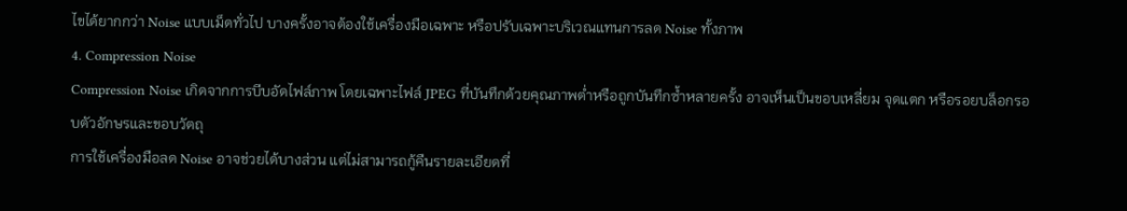ไขได้ยากกว่า Noise แบบเม็ดทั่วไป บางครั้งอาจต้องใช้เครื่องมือเฉพาะ หรือปรับเฉพาะบริเวณแทนการลด Noise ทั้งภาพ
4. Compression Noise
Compression Noise เกิดจากการบีบอัดไฟล์ภาพ โดยเฉพาะไฟล์ JPEG ที่บันทึกด้วยคุณภาพต่ำหรือถูกบันทึกซ้ำหลายครั้ง อาจเห็นเป็นขอบเหลี่ยม จุดแตก หรือรอยบล็อกรอบตัวอักษรและขอบวัตถุ
การใช้เครื่องมือลด Noise อาจช่วยได้บางส่วน แต่ไม่สามารถกู้คืนรายละเอียดที่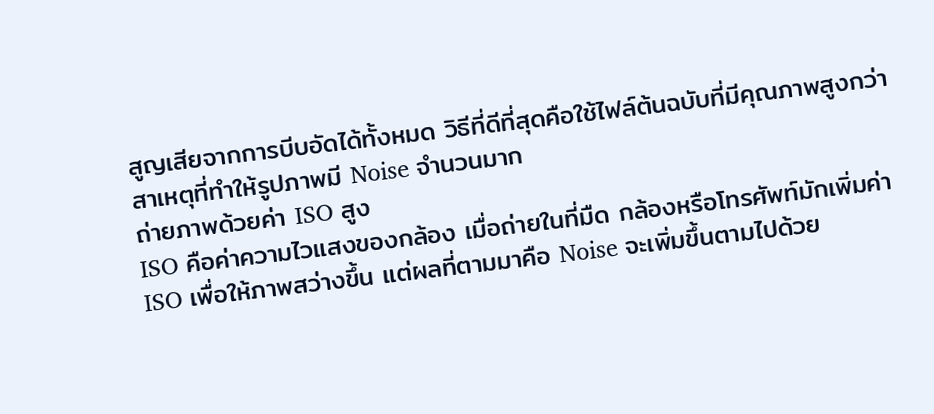สูญเสียจากการบีบอัดได้ทั้งหมด วิธีที่ดีที่สุดคือใช้ไฟล์ต้นฉบับที่มีคุณภาพสูงกว่า
สาเหตุที่ทำให้รูปภาพมี Noise จำนวนมาก
ถ่ายภาพด้วยค่า ISO สูง
ISO คือค่าความไวแสงของกล้อง เมื่อถ่ายในที่มืด กล้องหรือโทรศัพท์มักเพิ่มค่า ISO เพื่อให้ภาพสว่างขึ้น แต่ผลที่ตามมาคือ Noise จะเพิ่มขึ้นตามไปด้วย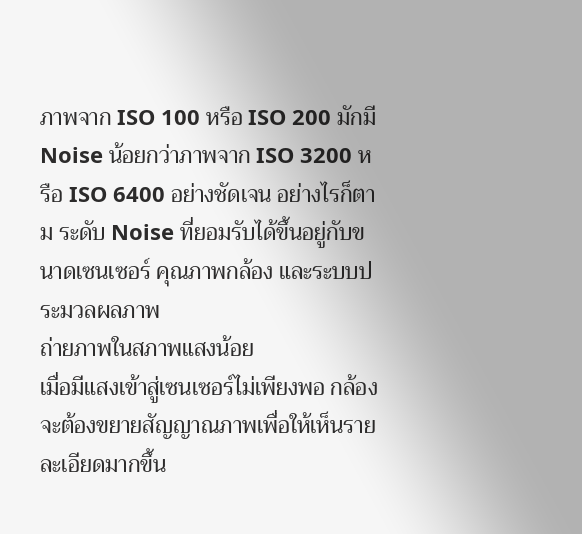ภาพจาก ISO 100 หรือ ISO 200 มักมี Noise น้อยกว่าภาพจาก ISO 3200 หรือ ISO 6400 อย่างชัดเจน อย่างไรก็ตาม ระดับ Noise ที่ยอมรับได้ขึ้นอยู่กับขนาดเซนเซอร์ คุณภาพกล้อง และระบบประมวลผลภาพ
ถ่ายภาพในสภาพแสงน้อย
เมื่อมีแสงเข้าสู่เซนเซอร์ไม่เพียงพอ กล้องจะต้องขยายสัญญาณภาพเพื่อให้เห็นรายละเอียดมากขึ้น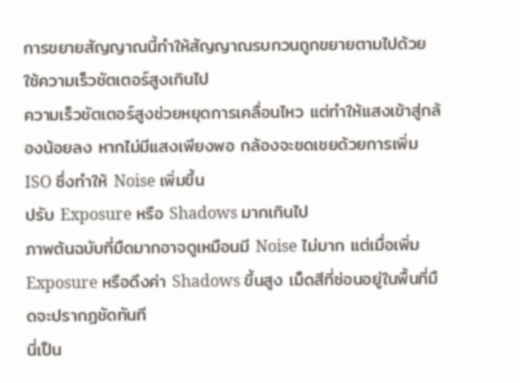การขยายสัญญาณนี้ทำให้สัญญาณรบกวนถูกขยายตามไปด้วย
ใช้ความเร็วชัตเตอร์สูงเกินไป
ความเร็วชัตเตอร์สูงช่วยหยุดการเคลื่อนไหว แต่ทำให้แสงเข้าสู่กล้องน้อยลง หากไม่มีแสงเพียงพอ กล้องจะชดเชยด้วยการเพิ่ม ISO ซึ่งทำให้ Noise เพิ่มขึ้น
ปรับ Exposure หรือ Shadows มากเกินไป
ภาพต้นฉบับที่มืดมากอาจดูเหมือนมี Noise ไม่มาก แต่เมื่อเพิ่ม Exposure หรือดึงค่า Shadows ขึ้นสูง เม็ดสีที่ซ่อนอยู่ในพื้นที่มืดจะปรากฏชัดทันที
นี่เป็น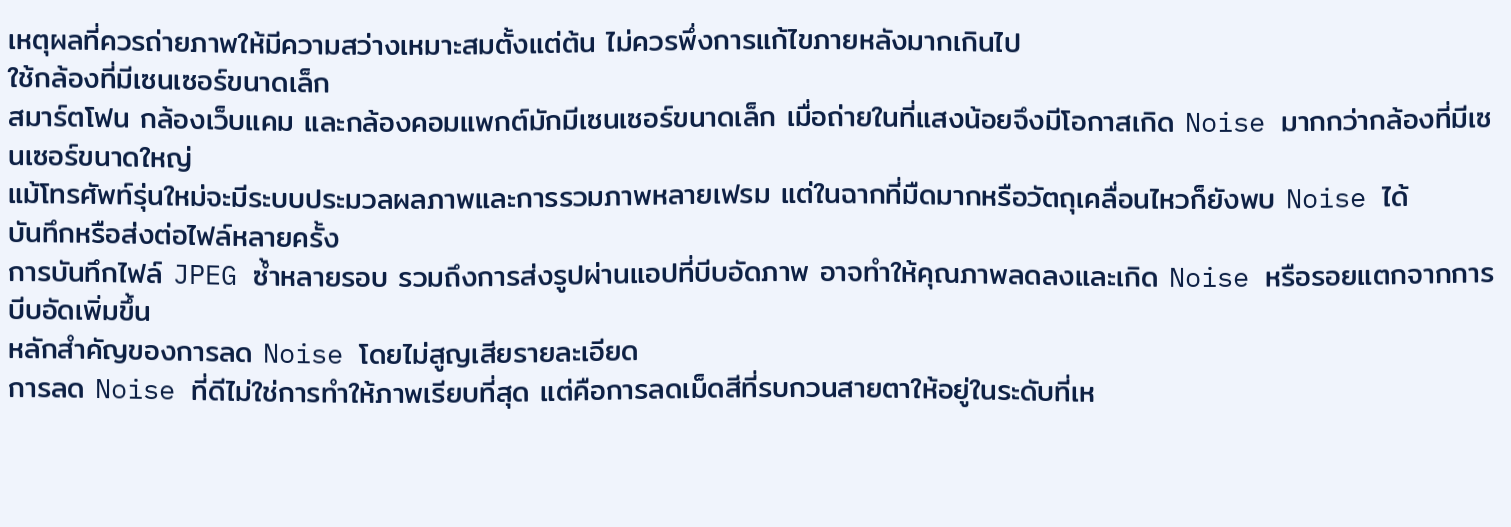เหตุผลที่ควรถ่ายภาพให้มีความสว่างเหมาะสมตั้งแต่ต้น ไม่ควรพึ่งการแก้ไขภายหลังมากเกินไป
ใช้กล้องที่มีเซนเซอร์ขนาดเล็ก
สมาร์ตโฟน กล้องเว็บแคม และกล้องคอมแพกต์มักมีเซนเซอร์ขนาดเล็ก เมื่อถ่ายในที่แสงน้อยจึงมีโอกาสเกิด Noise มากกว่ากล้องที่มีเซนเซอร์ขนาดใหญ่
แม้โทรศัพท์รุ่นใหม่จะมีระบบประมวลผลภาพและการรวมภาพหลายเฟรม แต่ในฉากที่มืดมากหรือวัตถุเคลื่อนไหวก็ยังพบ Noise ได้
บันทึกหรือส่งต่อไฟล์หลายครั้ง
การบันทึกไฟล์ JPEG ซ้ำหลายรอบ รวมถึงการส่งรูปผ่านแอปที่บีบอัดภาพ อาจทำให้คุณภาพลดลงและเกิด Noise หรือรอยแตกจากการบีบอัดเพิ่มขึ้น
หลักสำคัญของการลด Noise โดยไม่สูญเสียรายละเอียด
การลด Noise ที่ดีไม่ใช่การทำให้ภาพเรียบที่สุด แต่คือการลดเม็ดสีที่รบกวนสายตาให้อยู่ในระดับที่เห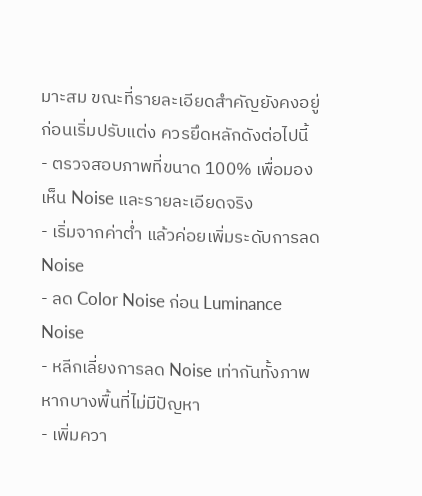มาะสม ขณะที่รายละเอียดสำคัญยังคงอยู่
ก่อนเริ่มปรับแต่ง ควรยึดหลักดังต่อไปนี้
- ตรวจสอบภาพที่ขนาด 100% เพื่อมองเห็น Noise และรายละเอียดจริง
- เริ่มจากค่าต่ำ แล้วค่อยเพิ่มระดับการลด Noise
- ลด Color Noise ก่อน Luminance Noise
- หลีกเลี่ยงการลด Noise เท่ากันทั้งภาพ หากบางพื้นที่ไม่มีปัญหา
- เพิ่มควา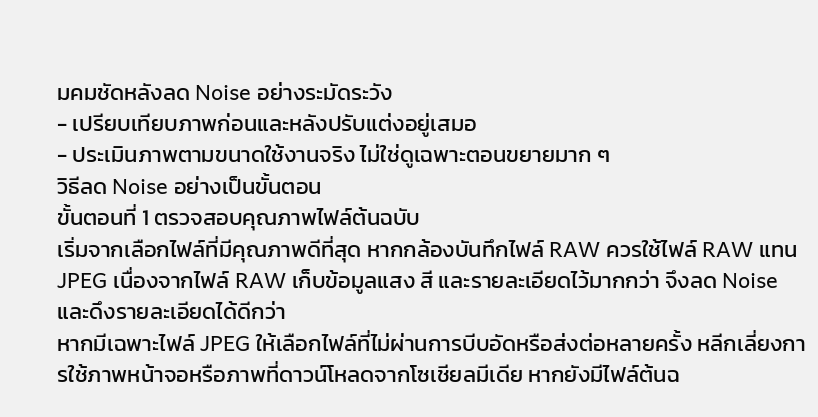มคมชัดหลังลด Noise อย่างระมัดระวัง
- เปรียบเทียบภาพก่อนและหลังปรับแต่งอยู่เสมอ
- ประเมินภาพตามขนาดใช้งานจริง ไม่ใช่ดูเฉพาะตอนขยายมาก ๆ
วิธีลด Noise อย่างเป็นขั้นตอน
ขั้นตอนที่ 1 ตรวจสอบคุณภาพไฟล์ต้นฉบับ
เริ่มจากเลือกไฟล์ที่มีคุณภาพดีที่สุด หากกล้องบันทึกไฟล์ RAW ควรใช้ไฟล์ RAW แทน JPEG เนื่องจากไฟล์ RAW เก็บข้อมูลแสง สี และรายละเอียดไว้มากกว่า จึงลด Noise และดึงรายละเอียดได้ดีกว่า
หากมีเฉพาะไฟล์ JPEG ให้เลือกไฟล์ที่ไม่ผ่านการบีบอัดหรือส่งต่อหลายครั้ง หลีกเลี่ยงการใช้ภาพหน้าจอหรือภาพที่ดาวน์โหลดจากโซเชียลมีเดีย หากยังมีไฟล์ต้นฉ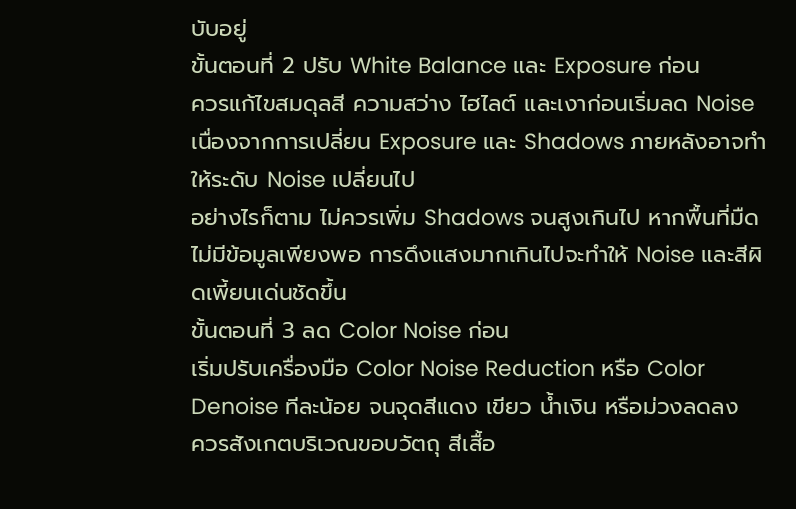บับอยู่
ขั้นตอนที่ 2 ปรับ White Balance และ Exposure ก่อน
ควรแก้ไขสมดุลสี ความสว่าง ไฮไลต์ และเงาก่อนเริ่มลด Noise เนื่องจากการเปลี่ยน Exposure และ Shadows ภายหลังอาจทำให้ระดับ Noise เปลี่ยนไป
อย่างไรก็ตาม ไม่ควรเพิ่ม Shadows จนสูงเกินไป หากพื้นที่มืดไม่มีข้อมูลเพียงพอ การดึงแสงมากเกินไปจะทำให้ Noise และสีผิดเพี้ยนเด่นชัดขึ้น
ขั้นตอนที่ 3 ลด Color Noise ก่อน
เริ่มปรับเครื่องมือ Color Noise Reduction หรือ Color Denoise ทีละน้อย จนจุดสีแดง เขียว น้ำเงิน หรือม่วงลดลง
ควรสังเกตบริเวณขอบวัตถุ สีเสื้อ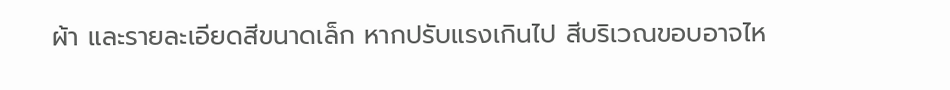ผ้า และรายละเอียดสีขนาดเล็ก หากปรับแรงเกินไป สีบริเวณขอบอาจไห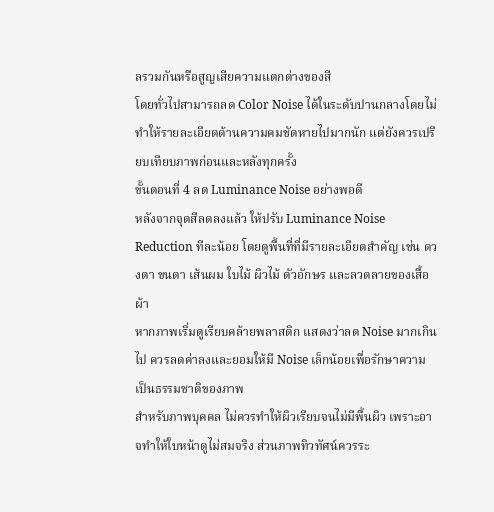ลรวมกันหรือสูญเสียความแตกต่างของสี
โดยทั่วไปสามารถลด Color Noise ได้ในระดับปานกลางโดยไม่ทำให้รายละเอียดด้านความคมชัดหายไปมากนัก แต่ยังควรเปรียบเทียบภาพก่อนและหลังทุกครั้ง
ขั้นตอนที่ 4 ลด Luminance Noise อย่างพอดี
หลังจากจุดสีลดลงแล้ว ให้ปรับ Luminance Noise Reduction ทีละน้อย โดยดูพื้นที่ที่มีรายละเอียดสำคัญ เช่น ดวงตา ขนตา เส้นผม ใบไม้ ผิวไม้ ตัวอักษร และลวดลายของเสื้อผ้า
หากภาพเริ่มดูเรียบคล้ายพลาสติก แสดงว่าลด Noise มากเกินไป ควรลดค่าลงและยอมให้มี Noise เล็กน้อยเพื่อรักษาความเป็นธรรมชาติของภาพ
สำหรับภาพบุคคล ไม่ควรทำให้ผิวเรียบจนไม่มีพื้นผิว เพราะอาจทำให้ใบหน้าดูไม่สมจริง ส่วนภาพทิวทัศน์ควรระ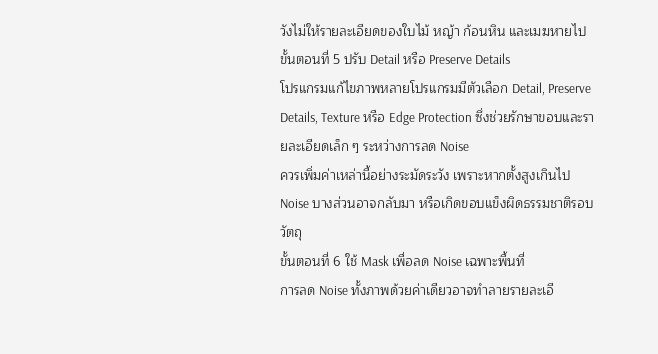วังไม่ให้รายละเอียดของใบไม้ หญ้า ก้อนหิน และเมฆหายไป
ขั้นตอนที่ 5 ปรับ Detail หรือ Preserve Details
โปรแกรมแก้ไขภาพหลายโปรแกรมมีตัวเลือก Detail, Preserve Details, Texture หรือ Edge Protection ซึ่งช่วยรักษาขอบและรายละเอียดเล็ก ๆ ระหว่างการลด Noise
ควรเพิ่มค่าเหล่านี้อย่างระมัดระวัง เพราะหากตั้งสูงเกินไป Noise บางส่วนอาจกลับมา หรือเกิดขอบแข็งผิดธรรมชาติรอบวัตถุ
ขั้นตอนที่ 6 ใช้ Mask เพื่อลด Noise เฉพาะพื้นที่
การลด Noise ทั้งภาพด้วยค่าเดียวอาจทำลายรายละเอี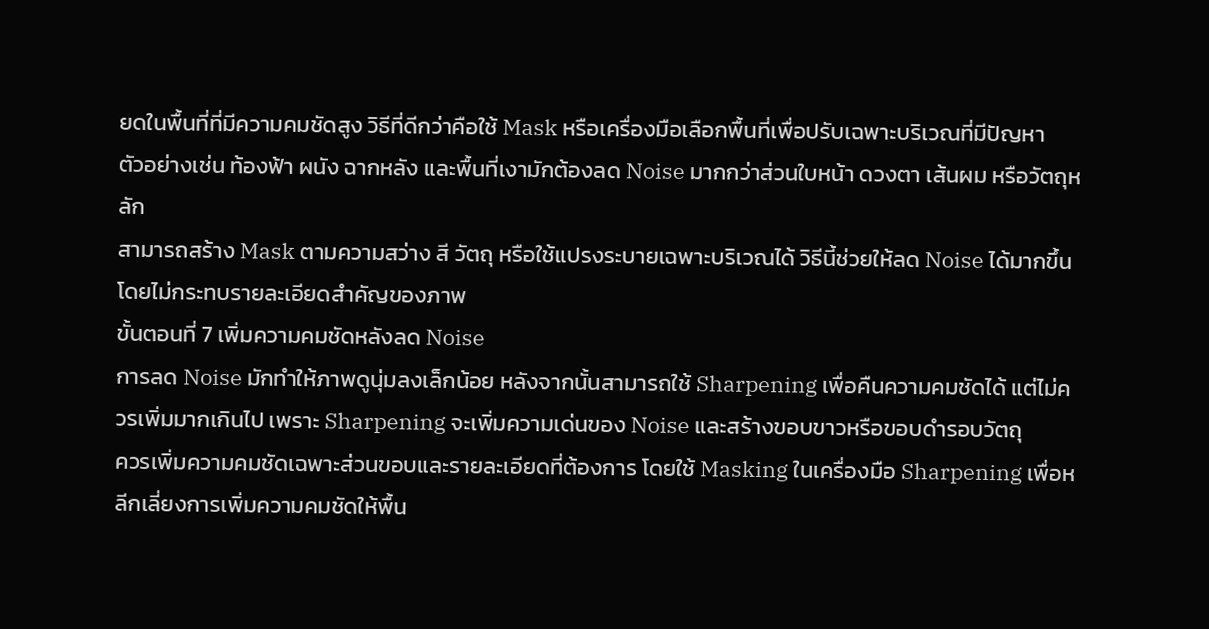ยดในพื้นที่ที่มีความคมชัดสูง วิธีที่ดีกว่าคือใช้ Mask หรือเครื่องมือเลือกพื้นที่เพื่อปรับเฉพาะบริเวณที่มีปัญหา
ตัวอย่างเช่น ท้องฟ้า ผนัง ฉากหลัง และพื้นที่เงามักต้องลด Noise มากกว่าส่วนใบหน้า ดวงตา เส้นผม หรือวัตถุหลัก
สามารถสร้าง Mask ตามความสว่าง สี วัตถุ หรือใช้แปรงระบายเฉพาะบริเวณได้ วิธีนี้ช่วยให้ลด Noise ได้มากขึ้นโดยไม่กระทบรายละเอียดสำคัญของภาพ
ขั้นตอนที่ 7 เพิ่มความคมชัดหลังลด Noise
การลด Noise มักทำให้ภาพดูนุ่มลงเล็กน้อย หลังจากนั้นสามารถใช้ Sharpening เพื่อคืนความคมชัดได้ แต่ไม่ควรเพิ่มมากเกินไป เพราะ Sharpening จะเพิ่มความเด่นของ Noise และสร้างขอบขาวหรือขอบดำรอบวัตถุ
ควรเพิ่มความคมชัดเฉพาะส่วนขอบและรายละเอียดที่ต้องการ โดยใช้ Masking ในเครื่องมือ Sharpening เพื่อหลีกเลี่ยงการเพิ่มความคมชัดให้พื้น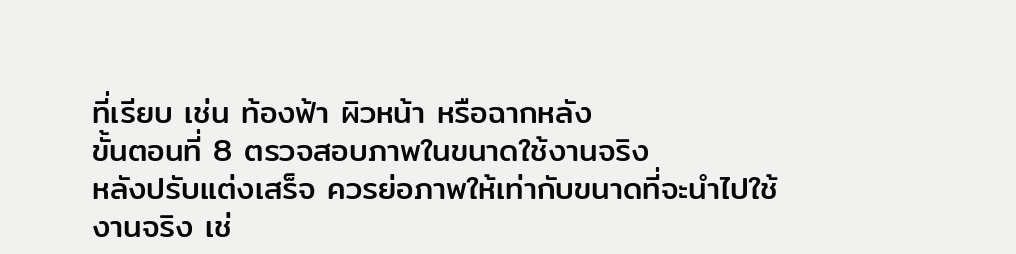ที่เรียบ เช่น ท้องฟ้า ผิวหน้า หรือฉากหลัง
ขั้นตอนที่ 8 ตรวจสอบภาพในขนาดใช้งานจริง
หลังปรับแต่งเสร็จ ควรย่อภาพให้เท่ากับขนาดที่จะนำไปใช้งานจริง เช่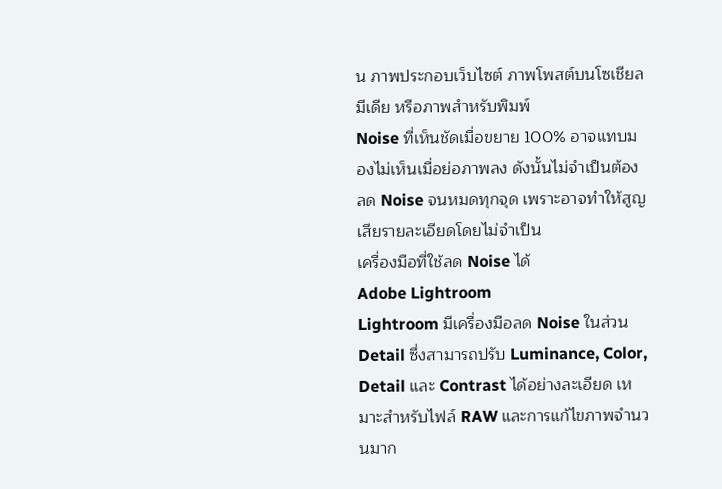น ภาพประกอบเว็บไซต์ ภาพโพสต์บนโซเชียลมีเดีย หรือภาพสำหรับพิมพ์
Noise ที่เห็นชัดเมื่อขยาย 100% อาจแทบมองไม่เห็นเมื่อย่อภาพลง ดังนั้นไม่จำเป็นต้องลด Noise จนหมดทุกจุด เพราะอาจทำให้สูญเสียรายละเอียดโดยไม่จำเป็น
เครื่องมือที่ใช้ลด Noise ได้
Adobe Lightroom
Lightroom มีเครื่องมือลด Noise ในส่วน Detail ซึ่งสามารถปรับ Luminance, Color, Detail และ Contrast ได้อย่างละเอียด เหมาะสำหรับไฟล์ RAW และการแก้ไขภาพจำนวนมาก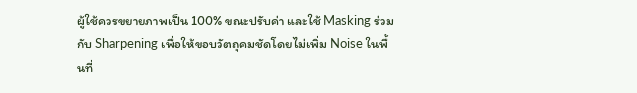ผู้ใช้ควรขยายภาพเป็น 100% ขณะปรับค่า และใช้ Masking ร่วมกับ Sharpening เพื่อให้ขอบวัตถุคมชัดโดยไม่เพิ่ม Noise ในพื้นที่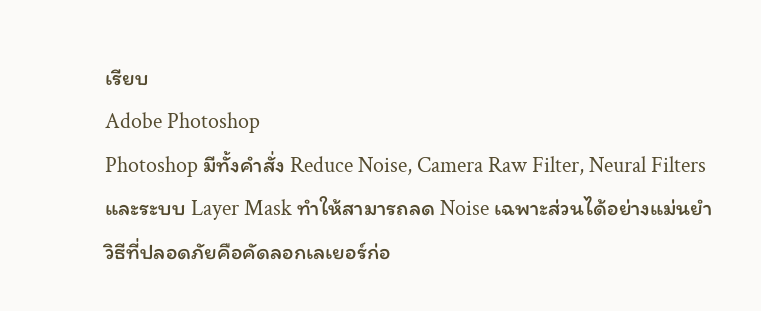เรียบ
Adobe Photoshop
Photoshop มีทั้งคำสั่ง Reduce Noise, Camera Raw Filter, Neural Filters และระบบ Layer Mask ทำให้สามารถลด Noise เฉพาะส่วนได้อย่างแม่นยำ
วิธีที่ปลอดภัยคือคัดลอกเลเยอร์ก่อ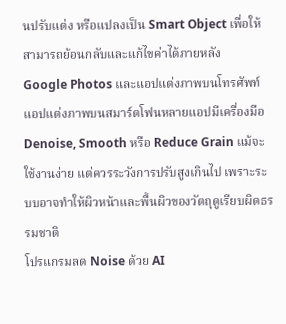นปรับแต่ง หรือแปลงเป็น Smart Object เพื่อให้สามารถย้อนกลับและแก้ไขค่าได้ภายหลัง
Google Photos และแอปแต่งภาพบนโทรศัพท์
แอปแต่งภาพบนสมาร์ตโฟนหลายแอปมีเครื่องมือ Denoise, Smooth หรือ Reduce Grain แม้จะใช้งานง่าย แต่ควรระวังการปรับสูงเกินไป เพราะระบบอาจทำให้ผิวหน้าและพื้นผิวของวัตถุดูเรียบผิดธรรมชาติ
โปรแกรมลด Noise ด้วย AI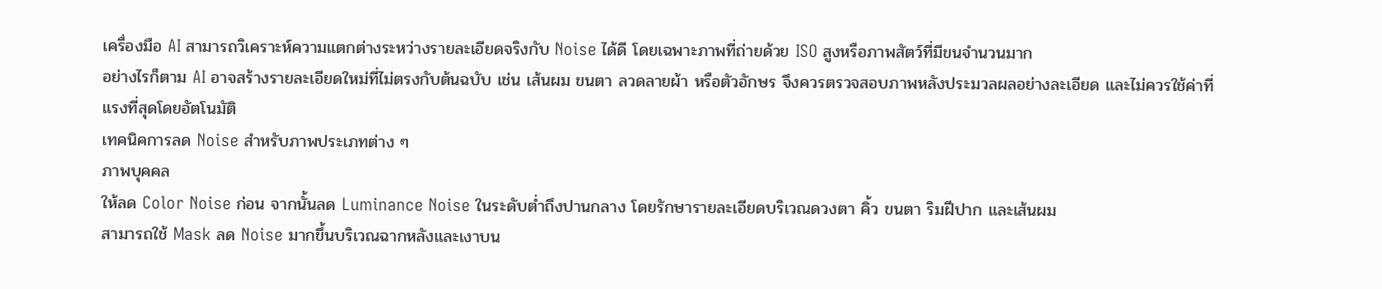เครื่องมือ AI สามารถวิเคราะห์ความแตกต่างระหว่างรายละเอียดจริงกับ Noise ได้ดี โดยเฉพาะภาพที่ถ่ายด้วย ISO สูงหรือภาพสัตว์ที่มีขนจำนวนมาก
อย่างไรก็ตาม AI อาจสร้างรายละเอียดใหม่ที่ไม่ตรงกับต้นฉบับ เช่น เส้นผม ขนตา ลวดลายผ้า หรือตัวอักษร จึงควรตรวจสอบภาพหลังประมวลผลอย่างละเอียด และไม่ควรใช้ค่าที่แรงที่สุดโดยอัตโนมัติ
เทคนิคการลด Noise สำหรับภาพประเภทต่าง ๆ
ภาพบุคคล
ให้ลด Color Noise ก่อน จากนั้นลด Luminance Noise ในระดับต่ำถึงปานกลาง โดยรักษารายละเอียดบริเวณดวงตา คิ้ว ขนตา ริมฝีปาก และเส้นผม
สามารถใช้ Mask ลด Noise มากขึ้นบริเวณฉากหลังและเงาบน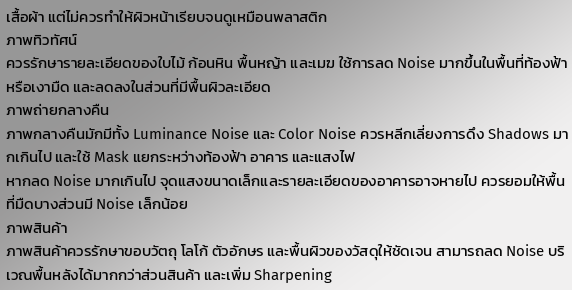เสื้อผ้า แต่ไม่ควรทำให้ผิวหน้าเรียบจนดูเหมือนพลาสติก
ภาพทิวทัศน์
ควรรักษารายละเอียดของใบไม้ ก้อนหิน พื้นหญ้า และเมฆ ใช้การลด Noise มากขึ้นในพื้นที่ท้องฟ้าหรือเงามืด และลดลงในส่วนที่มีพื้นผิวละเอียด
ภาพถ่ายกลางคืน
ภาพกลางคืนมักมีทั้ง Luminance Noise และ Color Noise ควรหลีกเลี่ยงการดึง Shadows มากเกินไป และใช้ Mask แยกระหว่างท้องฟ้า อาคาร และแสงไฟ
หากลด Noise มากเกินไป จุดแสงขนาดเล็กและรายละเอียดของอาคารอาจหายไป ควรยอมให้พื้นที่มืดบางส่วนมี Noise เล็กน้อย
ภาพสินค้า
ภาพสินค้าควรรักษาขอบวัตถุ โลโก้ ตัวอักษร และพื้นผิวของวัสดุให้ชัดเจน สามารถลด Noise บริเวณพื้นหลังได้มากกว่าส่วนสินค้า และเพิ่ม Sharpening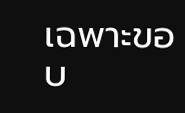เฉพาะขอบ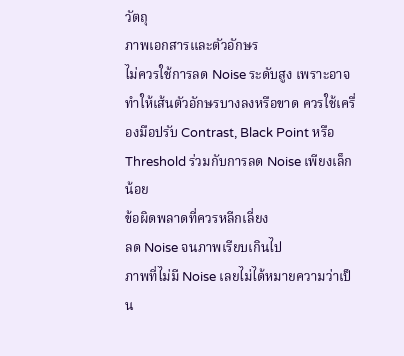วัตถุ
ภาพเอกสารและตัวอักษร
ไม่ควรใช้การลด Noise ระดับสูง เพราะอาจทำให้เส้นตัวอักษรบางลงหรือขาด ควรใช้เครื่องมือปรับ Contrast, Black Point หรือ Threshold ร่วมกับการลด Noise เพียงเล็กน้อย
ข้อผิดพลาดที่ควรหลีกเลี่ยง
ลด Noise จนภาพเรียบเกินไป
ภาพที่ไม่มี Noise เลยไม่ได้หมายความว่าเป็น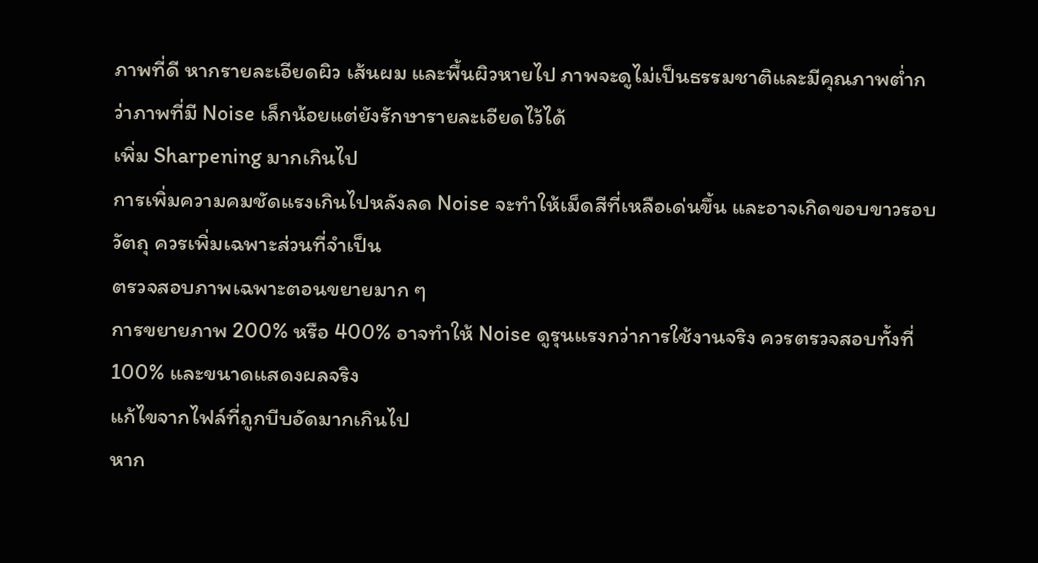ภาพที่ดี หากรายละเอียดผิว เส้นผม และพื้นผิวหายไป ภาพจะดูไม่เป็นธรรมชาติและมีคุณภาพต่ำกว่าภาพที่มี Noise เล็กน้อยแต่ยังรักษารายละเอียดไว้ได้
เพิ่ม Sharpening มากเกินไป
การเพิ่มความคมชัดแรงเกินไปหลังลด Noise จะทำให้เม็ดสีที่เหลือเด่นขึ้น และอาจเกิดขอบขาวรอบวัตถุ ควรเพิ่มเฉพาะส่วนที่จำเป็น
ตรวจสอบภาพเฉพาะตอนขยายมาก ๆ
การขยายภาพ 200% หรือ 400% อาจทำให้ Noise ดูรุนแรงกว่าการใช้งานจริง ควรตรวจสอบทั้งที่ 100% และขนาดแสดงผลจริง
แก้ไขจากไฟล์ที่ถูกบีบอัดมากเกินไป
หาก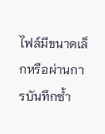ไฟล์มีขนาดเล็กหรือผ่านการบันทึกซ้ำ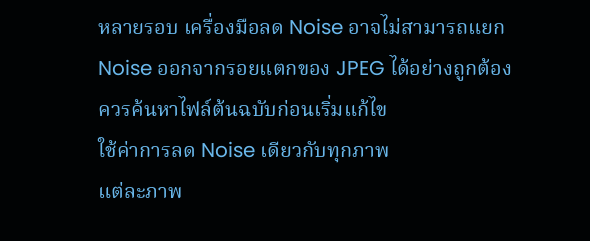หลายรอบ เครื่องมือลด Noise อาจไม่สามารถแยก Noise ออกจากรอยแตกของ JPEG ได้อย่างถูกต้อง ควรค้นหาไฟล์ต้นฉบับก่อนเริ่มแก้ไข
ใช้ค่าการลด Noise เดียวกับทุกภาพ
แต่ละภาพ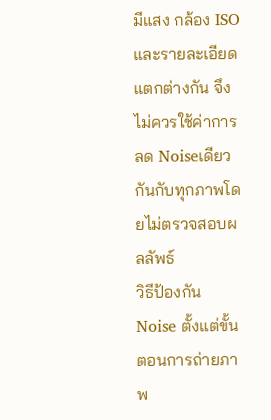มีแสง กล้อง ISO และรายละเอียดแตกต่างกัน จึงไม่ควรใช้ค่าการลด Noiseเดียวกันกับทุกภาพโดยไม่ตรวจสอบผลลัพธ์
วิธีป้องกัน Noise ตั้งแต่ขั้นตอนการถ่ายภาพ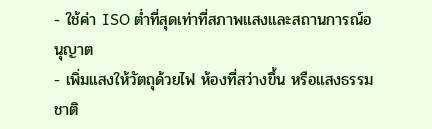- ใช้ค่า ISO ต่ำที่สุดเท่าที่สภาพแสงและสถานการณ์อนุญาต
- เพิ่มแสงให้วัตถุด้วยไฟ ห้องที่สว่างขึ้น หรือแสงธรรมชาติ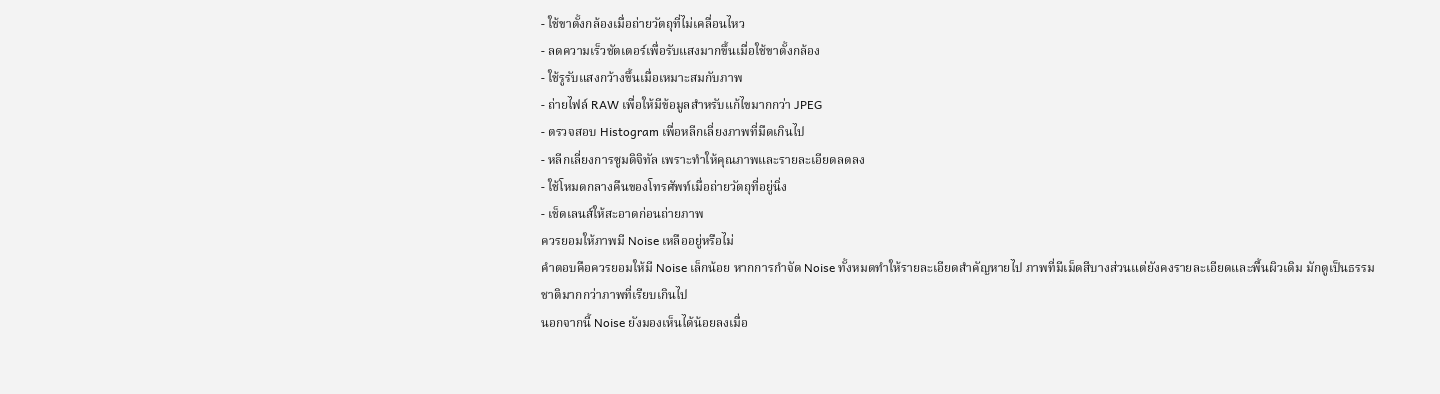- ใช้ขาตั้งกล้องเมื่อถ่ายวัตถุที่ไม่เคลื่อนไหว
- ลดความเร็วชัตเตอร์เพื่อรับแสงมากขึ้นเมื่อใช้ขาตั้งกล้อง
- ใช้รูรับแสงกว้างขึ้นเมื่อเหมาะสมกับภาพ
- ถ่ายไฟล์ RAW เพื่อให้มีข้อมูลสำหรับแก้ไขมากกว่า JPEG
- ตรวจสอบ Histogram เพื่อหลีกเลี่ยงภาพที่มืดเกินไป
- หลีกเลี่ยงการซูมดิจิทัล เพราะทำให้คุณภาพและรายละเอียดลดลง
- ใช้โหมดกลางคืนของโทรศัพท์เมื่อถ่ายวัตถุที่อยู่นิ่ง
- เช็ดเลนส์ให้สะอาดก่อนถ่ายภาพ
ควรยอมให้ภาพมี Noise เหลืออยู่หรือไม่
คำตอบคือควรยอมให้มี Noise เล็กน้อย หากการกำจัด Noise ทั้งหมดทำให้รายละเอียดสำคัญหายไป ภาพที่มีเม็ดสีบางส่วนแต่ยังคงรายละเอียดและพื้นผิวเดิม มักดูเป็นธรรมชาติมากกว่าภาพที่เรียบเกินไป
นอกจากนี้ Noise ยังมองเห็นได้น้อยลงเมื่อ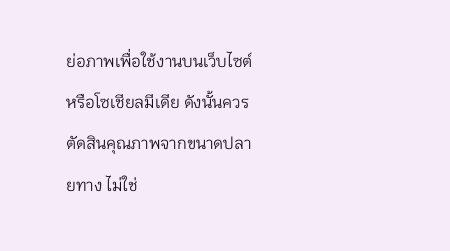ย่อภาพเพื่อใช้งานบนเว็บไซต์หรือโซเชียลมีเดีย ดังนั้นควรตัดสินคุณภาพจากขนาดปลายทาง ไม่ใช่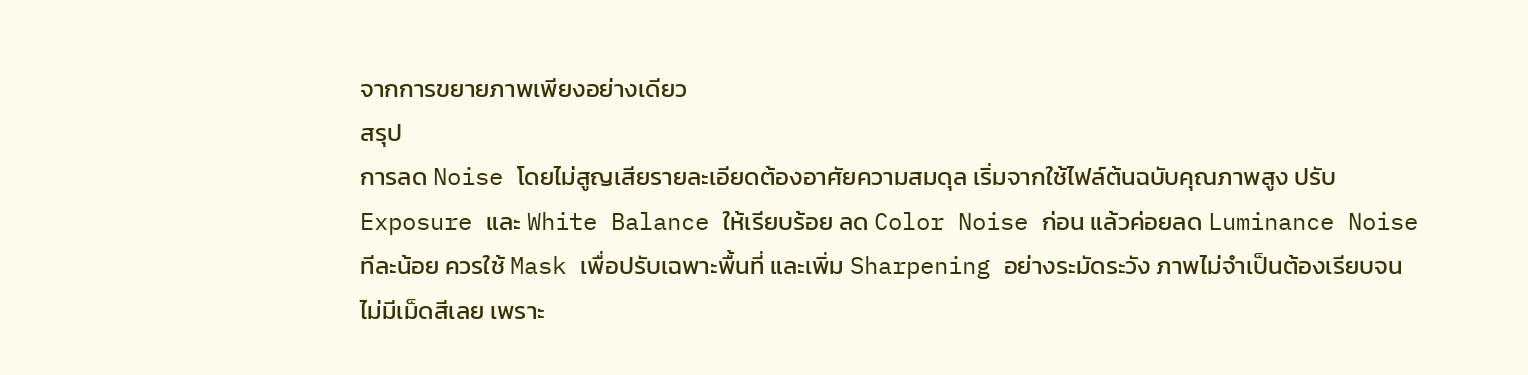จากการขยายภาพเพียงอย่างเดียว
สรุป
การลด Noise โดยไม่สูญเสียรายละเอียดต้องอาศัยความสมดุล เริ่มจากใช้ไฟล์ต้นฉบับคุณภาพสูง ปรับ Exposure และ White Balance ให้เรียบร้อย ลด Color Noise ก่อน แล้วค่อยลด Luminance Noise ทีละน้อย ควรใช้ Mask เพื่อปรับเฉพาะพื้นที่ และเพิ่ม Sharpening อย่างระมัดระวัง ภาพไม่จำเป็นต้องเรียบจนไม่มีเม็ดสีเลย เพราะ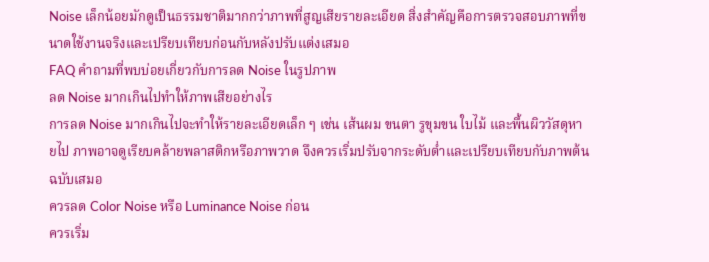Noise เล็กน้อยมักดูเป็นธรรมชาติมากกว่าภาพที่สูญเสียรายละเอียด สิ่งสำคัญคือการตรวจสอบภาพที่ขนาดใช้งานจริงและเปรียบเทียบก่อนกับหลังปรับแต่งเสมอ
FAQ คำถามที่พบบ่อยเกี่ยวกับการลด Noise ในรูปภาพ
ลด Noise มากเกินไปทำให้ภาพเสียอย่างไร
การลด Noise มากเกินไปจะทำให้รายละเอียดเล็ก ๆ เช่น เส้นผม ขนตา รูขุมขน ใบไม้ และพื้นผิววัสดุหายไป ภาพอาจดูเรียบคล้ายพลาสติกหรือภาพวาด จึงควรเริ่มปรับจากระดับต่ำและเปรียบเทียบกับภาพต้นฉบับเสมอ
ควรลด Color Noise หรือ Luminance Noise ก่อน
ควรเริ่ม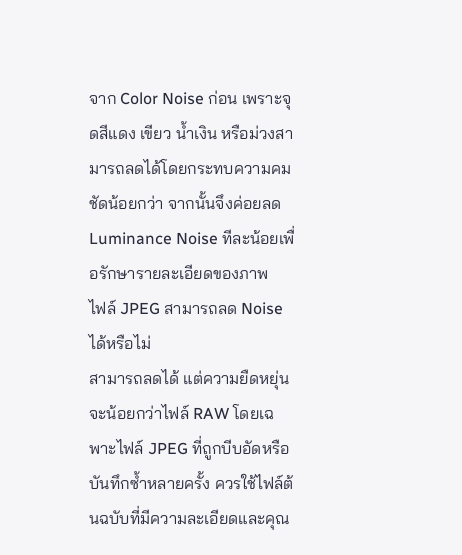จาก Color Noise ก่อน เพราะจุดสีแดง เขียว น้ำเงิน หรือม่วงสามารถลดได้โดยกระทบความคมชัดน้อยกว่า จากนั้นจึงค่อยลด Luminance Noise ทีละน้อยเพื่อรักษารายละเอียดของภาพ
ไฟล์ JPEG สามารถลด Noise ได้หรือไม่
สามารถลดได้ แต่ความยืดหยุ่นจะน้อยกว่าไฟล์ RAW โดยเฉพาะไฟล์ JPEG ที่ถูกบีบอัดหรือบันทึกซ้ำหลายครั้ง ควรใช้ไฟล์ต้นฉบับที่มีความละเอียดและคุณ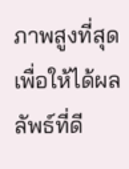ภาพสูงที่สุดเพื่อให้ได้ผลลัพธ์ที่ดี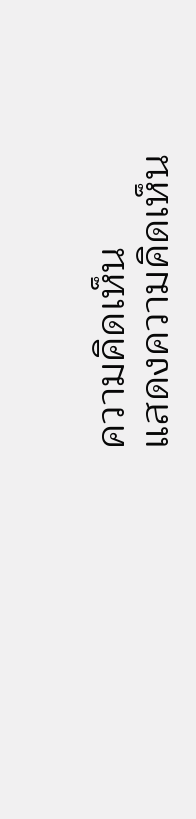ความคิดเห็น
แสดงความคิดเห็น